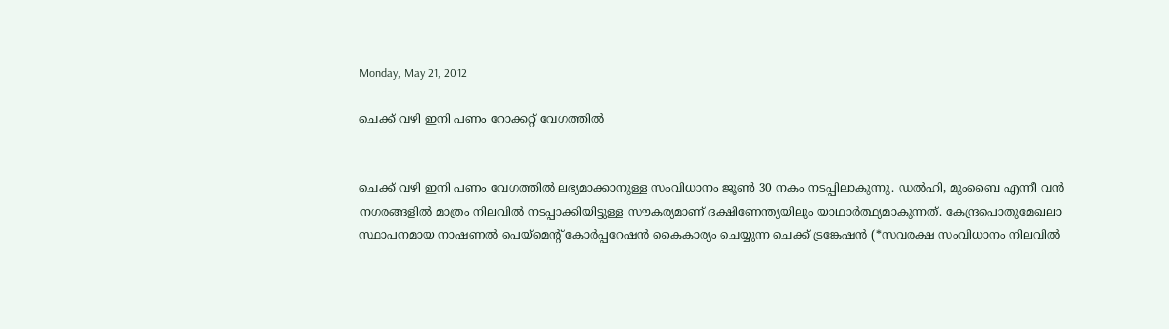Monday, May 21, 2012

ചെക്ക് വഴി ഇനി പണം റോക്കറ്റ് വേഗത്തില്‍


ചെക്ക് വഴി ഇനി പണം വേഗത്തില്‍ ലഭ്യമാക്കാനുള്ള സംവിധാനം ജൂണ്‍ 30 നകം നടപ്പിലാകുന്നു. ഡല്‍ഹി, മുംബൈ എന്നീ വന്‍ നഗരങ്ങളില്‍ മാത്രം നിലവില്‍ നടപ്പാക്കിയിട്ടുള്ള സൗകര്യമാണ് ദക്ഷിണേന്ത്യയിലും യാഥാര്‍ത്ഥ്യമാകുന്നത്. കേന്ദ്രപൊതുമേഖലാ സ്ഥാപനമായ നാഷണല്‍ പെയ്‌മെന്റ് കോര്‍പ്പറേഷന്‍ കൈകാര്യം ചെയ്യുന്ന ചെക്ക് ട്രങ്കേഷന്‍ (*സവരക്ഷ സംവിധാനം നിലവില്‍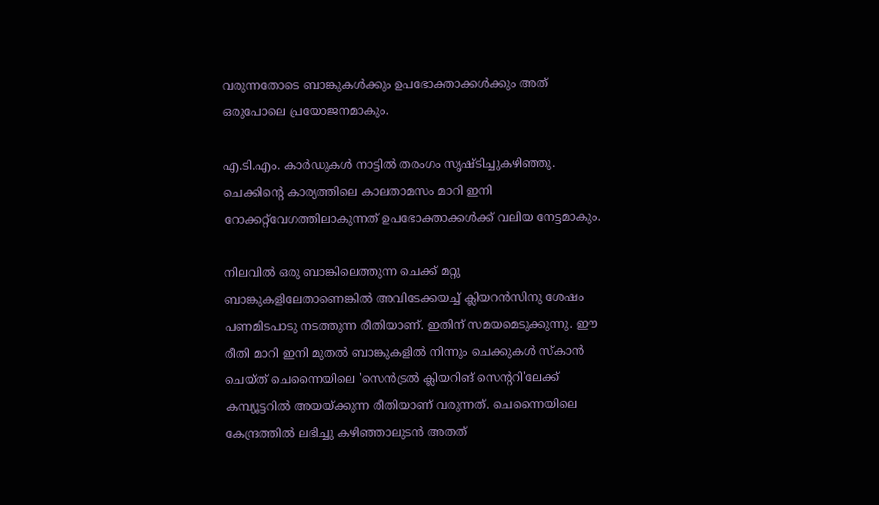വരുന്നതോടെ ബാങ്കുകള്‍ക്കും ഉപഭോക്താക്കള്‍ക്കും അത് ഒരുപോലെ പ്രയോജനമാകും.

എ.ടി.എം. കാര്‍ഡുകള്‍ നാട്ടില്‍ തരംഗം സൃഷ്ടിച്ചുകഴിഞ്ഞു. ചെക്കിന്റെ കാര്യത്തിലെ കാലതാമസം മാറി ഇനി റോക്കറ്റ്‌വേഗത്തിലാകുന്നത് ഉപഭോക്താക്കള്‍ക്ക് വലിയ നേട്ടമാകും.

നിലവില്‍ ഒരു ബാങ്കിലെത്തുന്ന ചെക്ക് മറ്റു ബാങ്കുകളിലേതാണെങ്കില്‍ അവിടേക്കയച്ച് ക്ലിയറന്‍സിനു ശേഷം പണമിടപാടു നടത്തുന്ന രീതിയാണ്. ഇതിന് സമയമെടുക്കുന്നു. ഈ രീതി മാറി ഇനി മുതല്‍ ബാങ്കുകളില്‍ നിന്നും ചെക്കുകള്‍ സ്‌കാന്‍ ചെയ്ത് ചെന്നൈയിലെ 'സെന്‍ട്രല്‍ ക്ലിയറിങ് സെന്ററി'ലേക്ക് കമ്പ്യൂട്ടറില്‍ അയയ്ക്കുന്ന രീതിയാണ് വരുന്നത്. ചെന്നൈയിലെ കേന്ദ്രത്തില്‍ ലഭിച്ചു കഴിഞ്ഞാലുടന്‍ അതത്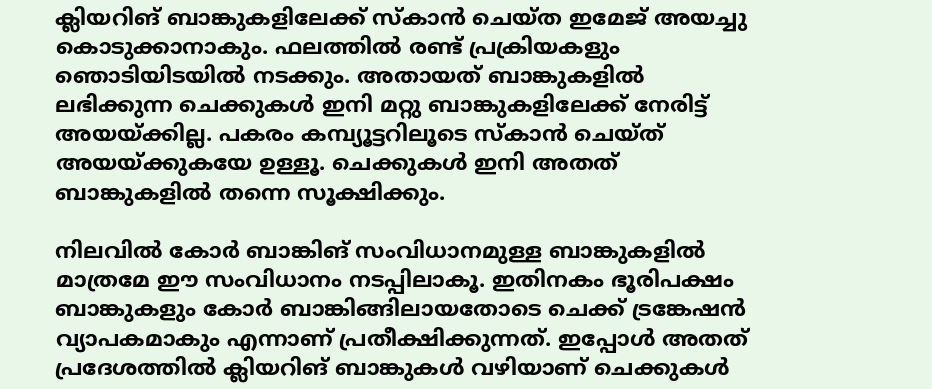ക്ലിയറിങ് ബാങ്കുകളിലേക്ക് സ്‌കാന്‍ ചെയ്ത ഇമേജ് അയച്ചു കൊടുക്കാനാകും. ഫലത്തില്‍ രണ്ട് പ്രക്രിയകളും ഞൊടിയിടയില്‍ നടക്കും. അതായത് ബാങ്കുകളില്‍ ലഭിക്കുന്ന ചെക്കുകള്‍ ഇനി മറ്റു ബാങ്കുകളിലേക്ക് നേരിട്ട് അയയ്ക്കില്ല. പകരം കമ്പ്യൂട്ടറിലൂടെ സ്‌കാന്‍ ചെയ്ത് അയയ്ക്കുകയേ ഉള്ളൂ. ചെക്കുകള്‍ ഇനി അതത് ബാങ്കുകളില്‍ തന്നെ സൂക്ഷിക്കും.

നിലവില്‍ കോര്‍ ബാങ്കിങ് സംവിധാനമുള്ള ബാങ്കുകളില്‍ മാത്രമേ ഈ സംവിധാനം നടപ്പിലാകൂ. ഇതിനകം ഭൂരിപക്ഷം ബാങ്കുകളും കോര്‍ ബാങ്കിങ്ങിലായതോടെ ചെക്ക് ട്രങ്കേഷന്‍ വ്യാപകമാകും എന്നാണ് പ്രതീക്ഷിക്കുന്നത്. ഇപ്പോള്‍ അതത് പ്രദേശത്തില്‍ ക്ലിയറിങ് ബാങ്കുകള്‍ വഴിയാണ് ചെക്കുകള്‍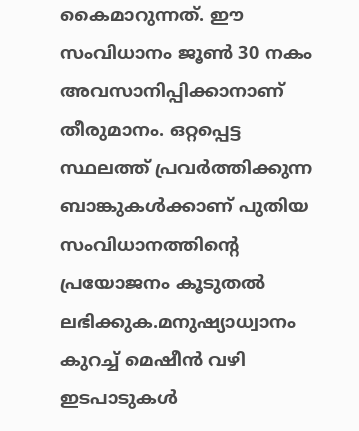കൈമാറുന്നത്. ഈ സംവിധാനം ജൂണ്‍ 30 നകം അവസാനിപ്പിക്കാനാണ് തീരുമാനം. ഒറ്റപ്പെട്ട സ്ഥലത്ത് പ്രവര്‍ത്തിക്കുന്ന ബാങ്കുകള്‍ക്കാണ് പുതിയ സംവിധാനത്തിന്റെ പ്രയോജനം കൂടുതല്‍ ലഭിക്കുക.മനുഷ്യാധ്വാനം കുറച്ച് മെഷീന്‍ വഴി ഇടപാടുകള്‍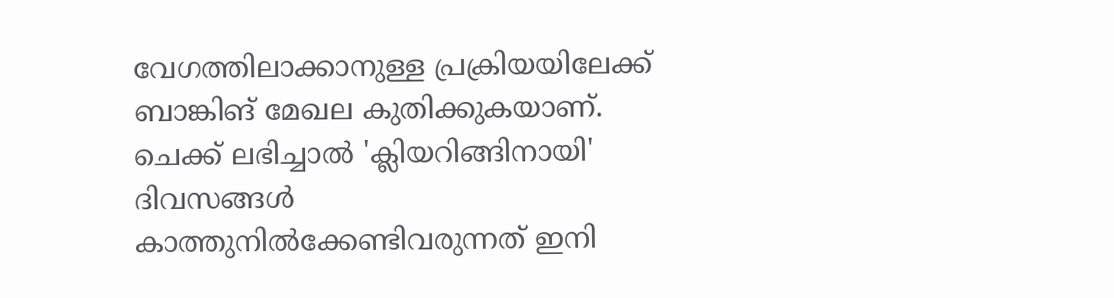വേഗത്തിലാക്കാനുള്ള പ്രക്രിയയിലേക്ക് ബാങ്കിങ് മേഖല കുതിക്കുകയാണ്. ചെക്ക് ലഭിച്ചാല്‍ 'ക്ലിയറിങ്ങിനായി' ദിവസങ്ങള്‍ കാത്തുനില്‍ക്കേണ്ടിവരുന്നത് ഇനി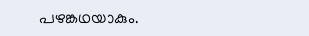പഴങ്കഥയാകും.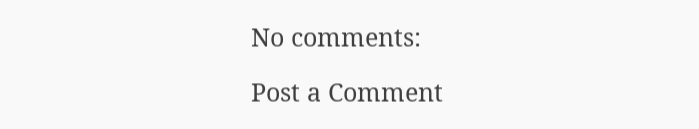No comments:

Post a Comment